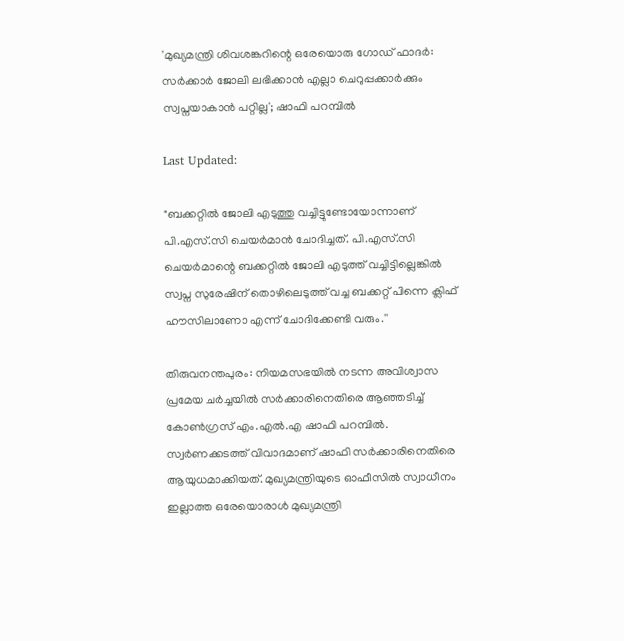'മുഖ്യമന്ത്രി ശിവശങ്കറിന്റെ ഒരേയൊരു ഗോഡ് ഫാദർ: സർക്കാർ ജോലി ലഭിക്കാൻ എല്ലാ ചെറുപ്പക്കാർക്കും സ്വപ്നയാകാൻ പറ്റില്ല'; ഷാഫി പറമ്പിൽ

Last Updated:

"ബക്കറ്റിൽ ജോലി എടുത്തു വച്ചിട്ടുണ്ടോയോന്നാണ് പി.എസ്.സി ചെയർമാൻ ചോദിച്ചത്. പി.എസ്.സി ചെയർമാന്റെ ബക്കറ്റിൽ ജോലി എടുത്ത് വച്ചിട്ടില്ലെങ്കിൽ സ്വപ്ന സുരേഷിന് തൊഴിലെടുത്ത് വച്ച ബക്കറ്റ് പിന്നെ ക്ലിഫ് ഹൗസിലാണോ എന്ന് ചോദിക്കേണ്ടി വരും.''

തിരുവനന്തപുരം: നിയമസഭയിൽ നടന്ന അവിശ്വാസ പ്രമേയ ചർച്ചയിൽ സർക്കാരിനെതിരെ ആഞ്ഞടിച്ച് കോൺഗ്രസ് എം.എൽ.എ ഷാഫി പറമ്പിൽ. സ്വർണക്കടത്ത് വിവാദമാണ് ഷാഫി സർക്കാരിനെതിരെ ആയുധമാക്കിയത്. മുഖ്യമന്ത്രിയുടെ ഓഫീസിൽ സ്വാധീനം ഇല്ലാത്ത ഒരേയൊരാൾ മുഖ്യമന്ത്രി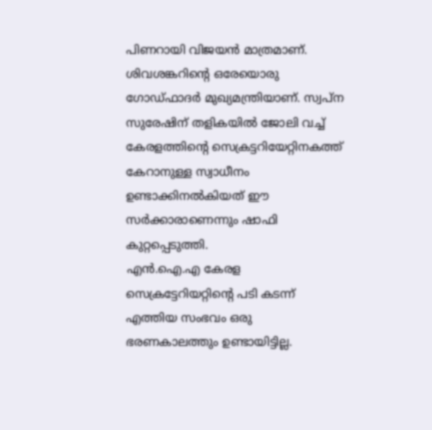പിണറായി വിജയൻ മാത്രമാണ്. ശിവശങ്കറിന്‍റെ ഒരേയൊരു ഗോഡ്‍ഫാദര്‍ മുഖ്യമന്ത്രിയാണ്. സ്വപ്‍ന സുരേഷിന് തളികയില്‍ ജോലി വച്ച് കേരളത്തിന്‍റെ സെക്രട്ടറിയേറ്റിനകത്ത് കേറാനുള്ള സ്വാധീനം ഉണ്ടാക്കിനല്‍കിയത് ഈ സർക്കാരാണെന്നും ഷാഫി കുറ്റപ്പെടുത്തി.
എൻ.ഐ.എ കേരള സെക്രട്ടേറിയറ്റിന്റെ പടി കടന്ന് എത്തിയ സംഭവം ഒരു ഭരണകാലത്തും ഉണ്ടായിട്ടില്ല.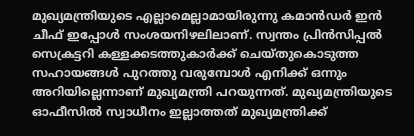മുഖ്യമന്ത്രിയുടെ എല്ലാമെല്ലാമായിരുന്നു കമാൻഡർ ഇൻ ചീഫ് ഇപ്പോൾ സംശയനിഴലിലാണ്. സ്വന്തം പ്രിൻസിപ്പൽ സെക്രട്ടറി കള്ളക്കടത്തുകാർക്ക് ചെയ്തുകൊടുത്ത സഹായങ്ങൾ പുറത്തു വരുമ്പോൾ എനിക്ക് ഒന്നും അറിയില്ലെന്നാണ് മുഖ്യമന്ത്രി പറയുന്നത്. മുഖ്യമന്ത്രിയുടെ ഓഫീസിൽ സ്വാധീനം ഇല്ലാത്തത് മുഖ്യമന്ത്രിക്ക്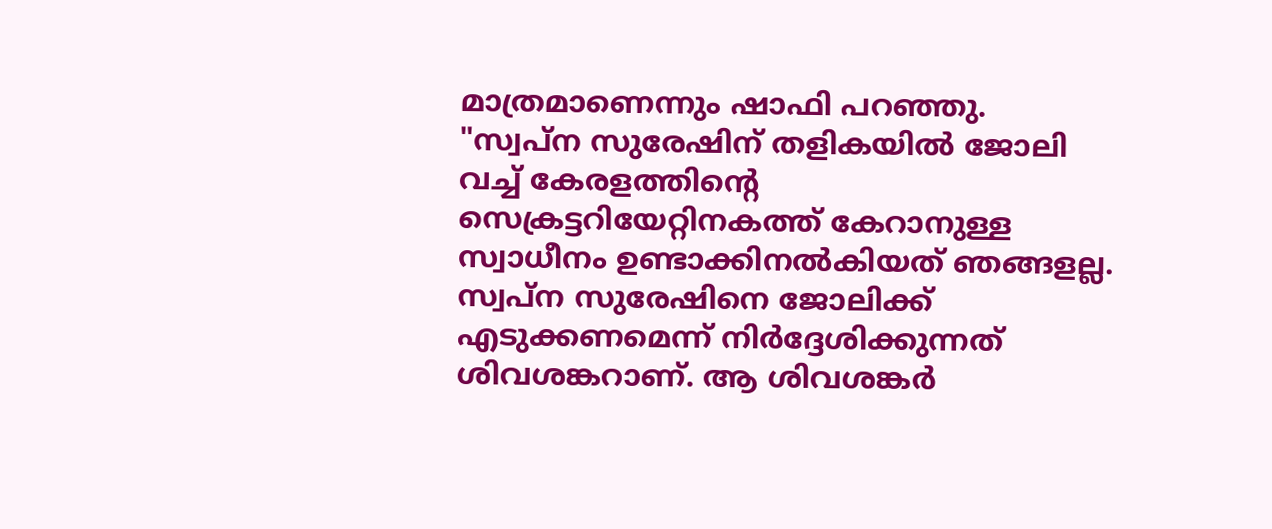മാത്രമാണെന്നും ഷാഫി പറഞ്ഞു.
"സ്വപ്‍ന സുരേഷിന് തളികയില്‍ ജോലി വച്ച് കേരളത്തിന്‍റെ സെക്രട്ടറിയേറ്റിനകത്ത് കേറാനുള്ള സ്വാധീനം ഉണ്ടാക്കിനല്‍കിയത് ഞങ്ങളല്ല. സ്വപ്ന സുരേഷിനെ ജോലിക്ക് എടുക്കണമെന്ന് നിർദ്ദേശിക്കുന്നത് ശിവശങ്കറാണ്. ആ ശിവശങ്കർ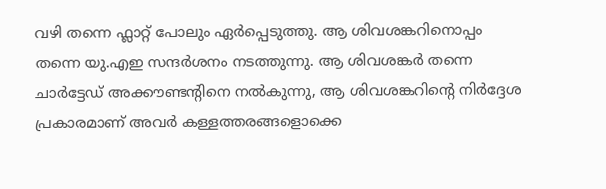വഴി തന്നെ ഫ്ലാറ്റ് പോലും ഏർപ്പെടുത്തു. ആ ശിവശങ്കറിനൊപ്പം തന്നെ യു.എഇ സന്ദർശനം നടത്തുന്നു. ആ ശിവശങ്കർ തന്നെ ചാർട്ടേഡ് അക്കൗണ്ടന്റിനെ നൽകുന്നു, ആ ശിവശങ്കറിന്റെ നിർദ്ദേശ പ്രകാരമാണ് അവർ കള്ളത്തരങ്ങളൊക്കെ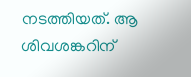നടത്തിയത്. ആ ശിവശങ്കറിന്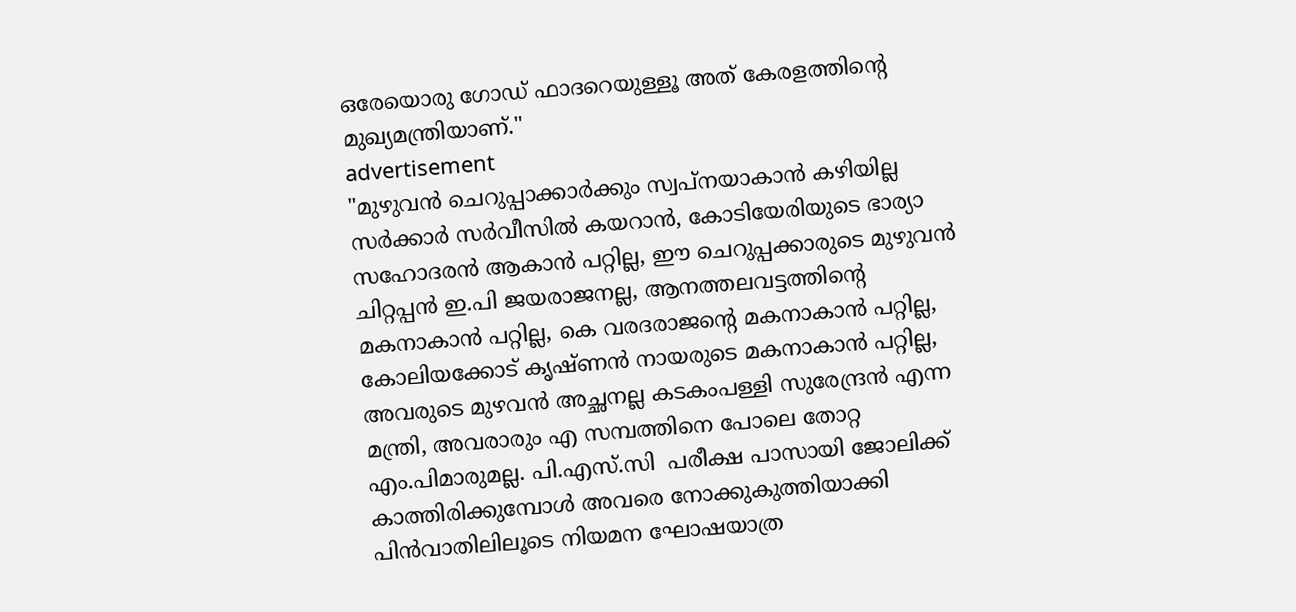ഒരേയൊരു ഗോഡ് ഫാദറെയുള്ളൂ അത് കേരളത്തിന്റെ മുഖ്യമന്ത്രിയാണ്."
advertisement
"മുഴുവൻ ചെറുപ്പാക്കാർക്കും സ്വപ്നയാകാൻ കഴിയില്ല സർക്കാർ സർവീസിൽ കയറാൻ, കോടിയേരിയുടെ ഭാര്യാ സഹോദരൻ ആകാൻ പറ്റില്ല, ഈ ചെറുപ്പക്കാരുടെ മുഴുവൻ ചിറ്റപ്പൻ ഇ.പി ജയരാജനല്ല, ആനത്തലവട്ടത്തിന്റെ മകനാകാൻ പറ്റില്ല, കെ വരദരാജന്റെ മകനാകാൻ പറ്റില്ല, കോലിയക്കോട് കൃഷ്ണൻ നായരുടെ മകനാകാൻ പറ്റില്ല, അവരുടെ മുഴവൻ അച്ഛനല്ല കടകംപള്ളി സുരേന്ദ്രൻ എന്ന മന്ത്രി, അവരാരും എ സമ്പത്തിനെ പോലെ തോറ്റ എം.പിമാരുമല്ല. പി.എസ്.സി  പരീക്ഷ പാസായി ജോലിക്ക് കാത്തിരിക്കുമ്പോൾ അവരെ നോക്കുകുത്തിയാക്കി പിൻവാതിലിലൂടെ നിയമന ഘോഷയാത്ര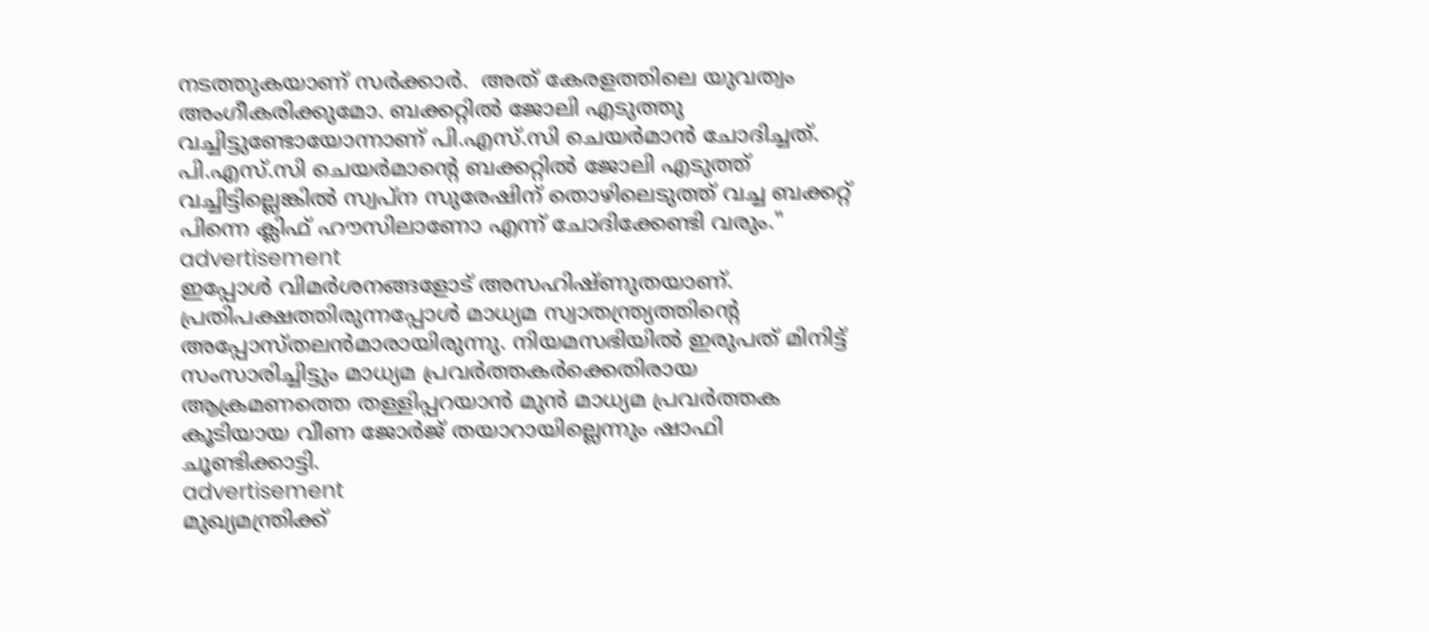നടത്തുകയാണ് സർക്കാർ.  അത് കേരളത്തിലെ യുവത്വം അംഗീകരിക്കുമോ. ബക്കറ്റിൽ ജോലി എടുത്തു വച്ചിട്ടുണ്ടോയോന്നാണ് പി.എസ്.സി ചെയർമാൻ ചോദിച്ചത്. പി.എസ്.സി ചെയർമാന്റെ ബക്കറ്റിൽ ജോലി എടുത്ത് വച്ചിട്ടില്ലെങ്കിൽ സ്വപ്ന സുരേഷിന് തൊഴിലെടുത്ത് വച്ച ബക്കറ്റ് പിന്നെ ക്ലിഫ് ഹൗസിലാണോ എന്ന് ചോദിക്കേണ്ടി വരും."
advertisement
ഇപ്പോൾ വിമർശനങ്ങളോട് അസഹിഷ്ണുതയാണ്. പ്രതിപക്ഷത്തിരുന്നപ്പോൾ മാധ്യമ സ്വാതന്ത്ര്യത്തിന്റെ അപ്പോസ്തലൻമാരായിരുന്നു. നിയമസഭിയിൽ ഇരുപത് മിനിട്ട് സംസാരിച്ചിട്ടും മാധ്യമ പ്രവർത്തകർക്കെതിരായ ആക്രമണത്തെ തള്ളിപ്പറയാൻ മുൻ മാധ്യമ പ്രവർത്തക കൂടിയായ വീണ ജോർജ് തയാറായില്ലെന്നും ഷാഫി ചൂണ്ടിക്കാട്ടി.
advertisement
മുഖ്യമന്ത്രിക്ക്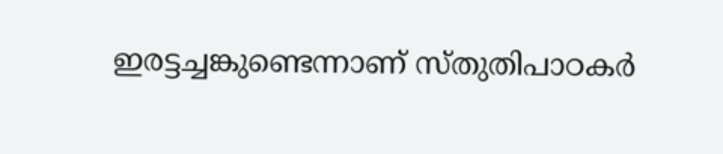ഇരട്ടച്ചങ്കുണ്ടെന്നാണ് സ്തുതിപാഠകർ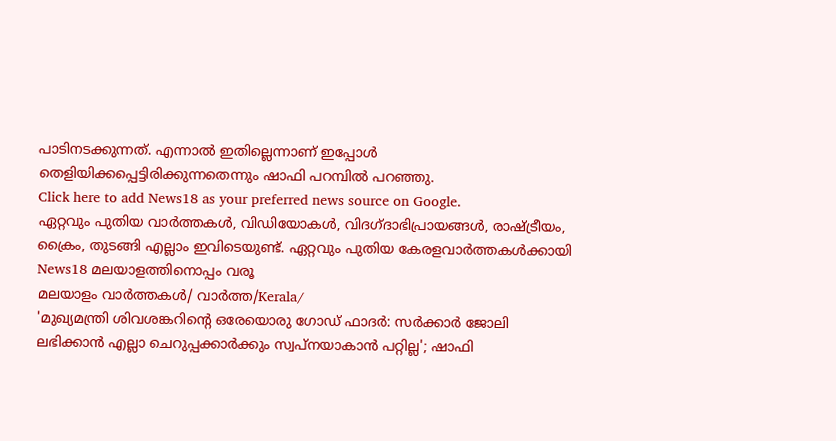പാടിനടക്കുന്നത്. എന്നാൽ ഇതില്ലെന്നാണ് ഇപ്പോൾ തെളിയിക്കപ്പെട്ടിരിക്കുന്നതെന്നും ഷാഫി പറമ്പിൽ പറഞ്ഞു.
Click here to add News18 as your preferred news source on Google.
ഏറ്റവും പുതിയ വാർത്തകൾ, വിഡിയോകൾ, വിദഗ്ദാഭിപ്രായങ്ങൾ, രാഷ്ട്രീയം, ക്രൈം, തുടങ്ങി എല്ലാം ഇവിടെയുണ്ട്. ഏറ്റവും പുതിയ കേരളവാർത്തകൾക്കായി News18 മലയാളത്തിനൊപ്പം വരൂ
മലയാളം വാർത്തകൾ/ വാർത്ത/Kerala/
'മുഖ്യമന്ത്രി ശിവശങ്കറിന്റെ ഒരേയൊരു ഗോഡ് ഫാദർ: സർക്കാർ ജോലി ലഭിക്കാൻ എല്ലാ ചെറുപ്പക്കാർക്കും സ്വപ്നയാകാൻ പറ്റില്ല'; ഷാഫി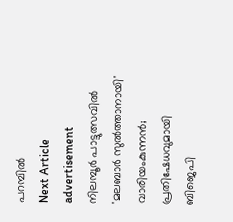പറമ്പിൽ
Next Article
advertisement
നിലമ്പൂർ പാട്ടുത്സവിൽ 'മലബാർ സുൽത്താനായി' വാരിയംകുന്നൻ; പ്രതിഷേധവുമായി ബിജെപി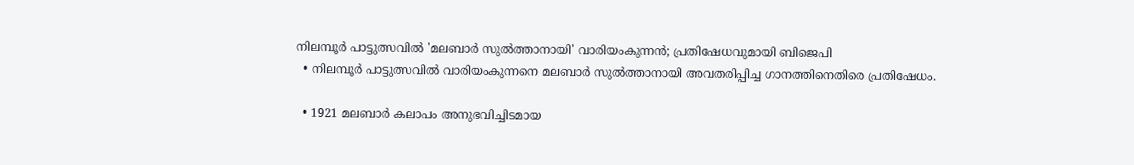നിലമ്പൂർ പാട്ടുത്സവിൽ 'മലബാർ സുൽത്താനായി' വാരിയംകുന്നൻ; പ്രതിഷേധവുമായി ബിജെപി
  • നിലമ്പൂർ പാട്ടുത്സവിൽ വാരിയംകുന്നനെ മലബാർ സുൽത്താനായി അവതരിപ്പിച്ച ഗാനത്തിനെതിരെ പ്രതിഷേധം.

  • 1921 മലബാർ കലാപം അനുഭവിച്ചിടമായ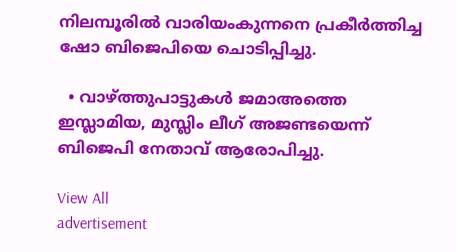നിലമ്പൂരിൽ വാരിയംകുന്നനെ പ്രകീർത്തിച്ച ഷോ ബിജെപിയെ ചൊടിപ്പിച്ചു.

  • വാഴ്ത്തുപാട്ടുകൾ ജമാഅത്തെ ഇസ്ലാമിയ, മുസ്ലിം ലീഗ് അജണ്ടയെന്ന് ബിജെപി നേതാവ് ആരോപിച്ചു.

View All
advertisement